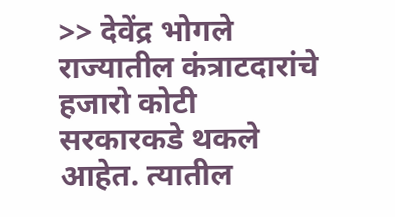>> देवेंद्र भोगले
राज्यातील कंत्राटदारांचे हजारो कोटी सरकारकडे थकले आहेत. त्यातील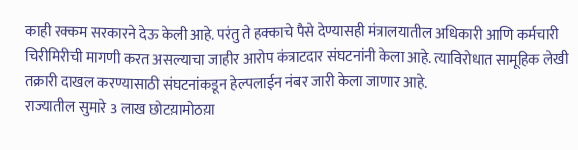काही रक्कम सरकारने देऊ केली आहे. परंतु ते हक्काचे पैसे देण्यासही मंत्रालयातील अधिकारी आणि कर्मचारी चिरीमिरीची मागणी करत असल्याचा जाहीर आरोप कंत्राटदार संघटनांनी केला आहे. त्याविरोधात सामूहिक लेखी तक्रारी दाखल करण्यासाठी संघटनांकडून हेल्पलाईन नंबर जारी केला जाणार आहे.
राज्यातील सुमारे 3 लाख छोटय़ामोठय़ा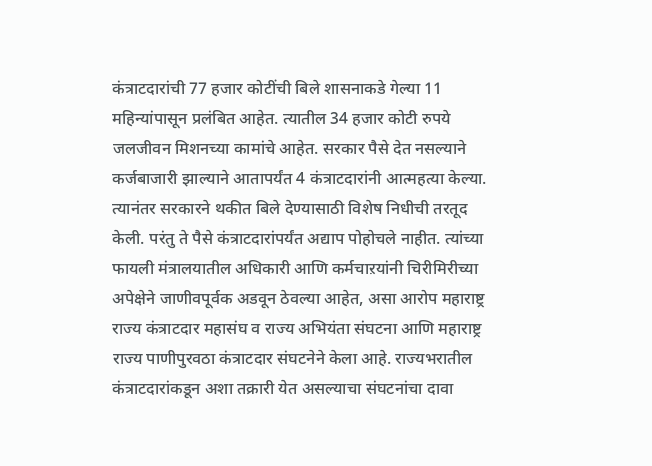कंत्राटदारांची 77 हजार कोटींची बिले शासनाकडे गेल्या 11 महिन्यांपासून प्रलंबित आहेत. त्यातील 34 हजार कोटी रुपये जलजीवन मिशनच्या कामांचे आहेत. सरकार पैसे देत नसल्याने कर्जबाजारी झाल्याने आतापर्यंत 4 कंत्राटदारांनी आत्महत्या केल्या. त्यानंतर सरकारने थकीत बिले देण्यासाठी विशेष निधीची तरतूद केली. परंतु ते पैसे कंत्राटदारांपर्यंत अद्याप पोहोचले नाहीत. त्यांच्या फायली मंत्रालयातील अधिकारी आणि कर्मचाऱयांनी चिरीमिरीच्या अपेक्षेने जाणीवपूर्वक अडवून ठेवल्या आहेत, असा आरोप महाराष्ट्र राज्य कंत्राटदार महासंघ व राज्य अभियंता संघटना आणि महाराष्ट्र राज्य पाणीपुरवठा कंत्राटदार संघटनेने केला आहे. राज्यभरातील कंत्राटदारांकडून अशा तक्रारी येत असल्याचा संघटनांचा दावा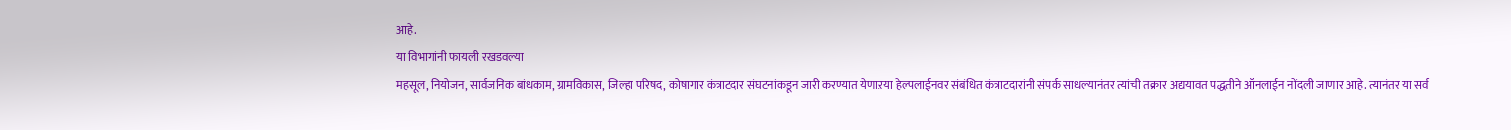आहे.
या विभागांनी फायली रखडवल्या
महसूल, नियोजन, सार्वजनिक बांधकाम, ग्रामविकास, जिल्हा परिषद, कोषागार कंत्राटदार संघटनांकडून जारी करण्यात येणाऱया हेल्पलाईनवर संबंधित कंत्राटदारांनी संपर्क साधल्यानंतर त्यांची तक्रार अद्ययावत पद्धतीने ऑनलाईन नोंदली जाणार आहे. त्यानंतर या सर्व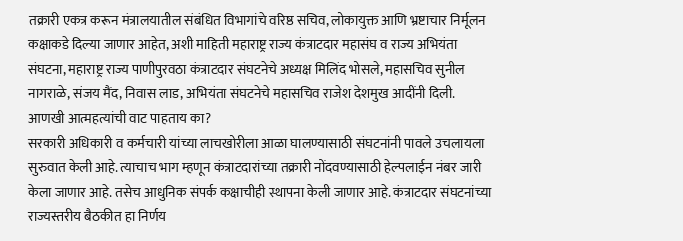तक्रारी एकत्र करून मंत्रालयातील संबंधित विभागांचे वरिष्ठ सचिव, लोकायुक्त आणि भ्रष्टाचार निर्मूलन कक्षाकडे दिल्या जाणार आहेत, अशी माहिती महाराष्ट्र राज्य कंत्राटदार महासंघ व राज्य अभियंता संघटना, महाराष्ट्र राज्य पाणीपुरवठा कंत्राटदार संघटनेचे अध्यक्ष मिलिंद भोसले, महासचिव सुनील नागराळे, संजय मैंद, निवास लाड, अभियंता संघटनेचे महासचिव राजेश देशमुख आदींनी दिली.
आणखी आत्महत्यांची वाट पाहताय का?
सरकारी अधिकारी व कर्मचारी यांच्या लाचखोरीला आळा घालण्यासाठी संघटनांनी पावले उचलायला सुरुवात केली आहे. त्याचाच भाग म्हणून कंत्राटदारांच्या तक्रारी नोंदवण्यासाठी हेल्पलाईन नंबर जारी केला जाणार आहे. तसेच आधुनिक संपर्क कक्षाचीही स्थापना केली जाणार आहे. कंत्राटदार संघटनांच्या राज्यस्तरीय बैठकीत हा निर्णय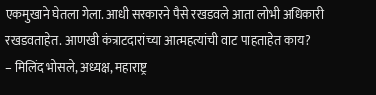एकमुखाने घेतला गेला. आधी सरकारने पैसे रखडवले आता लोभी अधिकारी रखडवताहेत. आणखी कंत्राटदारांच्या आत्महत्यांची वाट पाहताहेत काय?
– मिलिंद भोसले, अध्यक्ष, महाराष्ट्र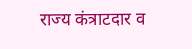राज्य कंत्राटदार व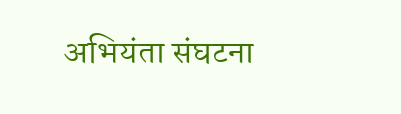अभियंता संघटना